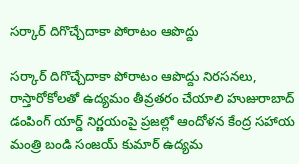సర్కార్ దిగొచ్చేదాకా పోరాటం ఆపొద్దు

సర్కార్ దిగొచ్చేదాకా పోరాటం ఆపొద్దు నిరసనలు, రాస్తారోకోలతో ఉద్యమం తీవ్రతరం చేయాలి హుజురాబాద్ డంపింగ్‌ యార్డ్ నిర్ణయంపై ప్రజల్లో ఆందోళన కేంద్ర సహాయ మంత్రి బండి సంజయ్ కుమార్ ఉద్యమ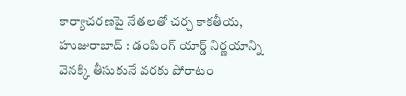కార్యాచరణపై నేతలతో చర్చ కాకతీయ, హుజురాబాద్ : డంపింగ్ యార్డ్ నిర్ణయాన్ని వెనక్కి తీసుకునే వరకు పోరాటం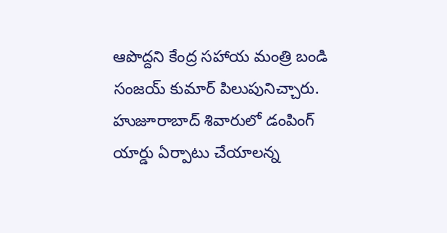ఆపొద్దని కేంద్ర సహాయ మంత్రి బండి సంజయ్ కుమార్ పిలుపునిచ్చారు. హుజూరాబాద్ శివారులో డంపింగ్ యార్డు ఏర్పాటు చేయాలన్న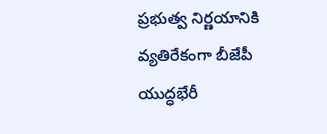ప్రభుత్వ నిర్ణయానికి వ్యతిరేకంగా బీజేపీ యుద్ధభేరీ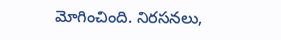మోగించింది. నిరసనలు,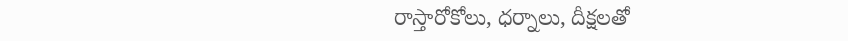రాస్తారోకోలు, ధర్నాలు, దీక్షలతో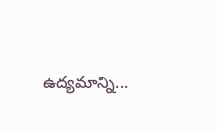ఉద్యమాన్ని...